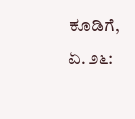ಕೂಡಿಗೆ, ಏ. ೨೬: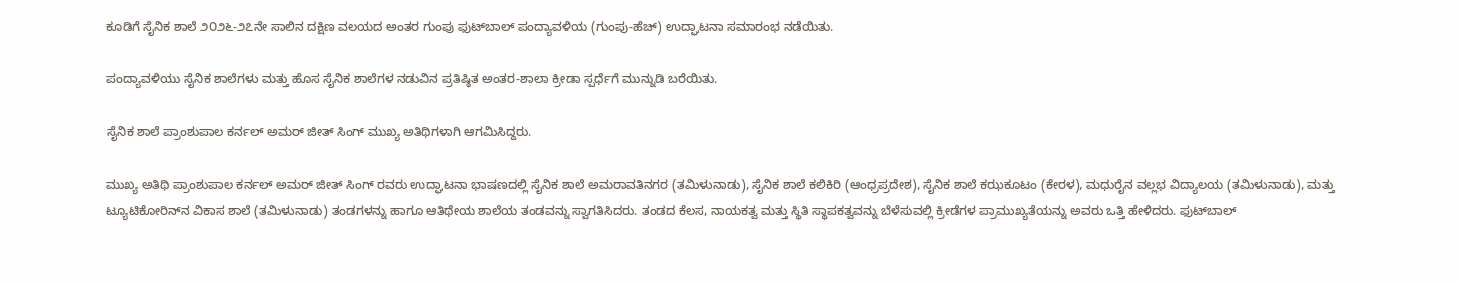ಕೂಡಿಗೆ ಸೈನಿಕ ಶಾಲೆ ೨೦೨೬-೨೭ನೇ ಸಾಲಿನ ದಕ್ಷಿಣ ವಲಯದ ಅಂತರ ಗುಂಪು ಫುಟ್‌ಬಾಲ್ ಪಂದ್ಯಾವಳಿಯ (ಗುಂಪು-ಹೆಚ್) ಉದ್ಘಾಟನಾ ಸಮಾರಂಭ ನಡೆಯಿತು.

ಪಂದ್ಯಾವಳಿಯು ಸೈನಿಕ ಶಾಲೆಗಳು ಮತ್ತು ಹೊಸ ಸೈನಿಕ ಶಾಲೆಗಳ ನಡುವಿನ ಪ್ರತಿಷ್ಠಿತ ಅಂತರ-ಶಾಲಾ ಕ್ರೀಡಾ ಸ್ಪರ್ಧೆಗೆ ಮುನ್ನುಡಿ ಬರೆಯಿತು.

ಸೈನಿಕ ಶಾಲೆ ಪ್ರಾಂಶುಪಾಲ ಕರ್ನಲ್ ಅಮರ್ ಜೀತ್ ಸಿಂಗ್ ಮುಖ್ಯ ಅತಿಥಿಗಳಾಗಿ ಆಗಮಿಸಿದ್ದರು.

ಮುಖ್ಯ ಅತಿಥಿ ಪ್ರಾಂಶುಪಾಲ ಕರ್ನಲ್ ಅಮರ್ ಜೀತ್ ಸಿಂಗ್ ರವರು ಉದ್ಘಾಟನಾ ಭಾಷಣದಲ್ಲಿ ಸೈನಿಕ ಶಾಲೆ ಅಮರಾವತಿನಗರ (ತಮಿಳುನಾಡು), ಸೈನಿಕ ಶಾಲೆ ಕಲಿಕಿರಿ (ಆಂಧ್ರಪ್ರದೇಶ), ಸೈನಿಕ ಶಾಲೆ ಕಝಕೂಟಂ (ಕೇರಳ), ಮಧುರೈನ ವಲ್ಲಭ ವಿದ್ಯಾಲಯ (ತಮಿಳುನಾಡು), ಮತ್ತು ಟ್ಯೂಟಿಕೋರಿನ್‌ನ ವಿಕಾಸ ಶಾಲೆ (ತಮಿಳುನಾಡು) ತಂಡಗಳನ್ನು ಹಾಗೂ ಆತಿಥೇಯ ಶಾಲೆಯ ತಂಡವನ್ನು ಸ್ವಾಗತಿಸಿದರು. ತಂಡದ ಕೆಲಸ, ನಾಯಕತ್ವ ಮತ್ತು ಸ್ಥಿತಿ ಸ್ಥಾಪಕತ್ವವನ್ನು ಬೆಳೆಸುವಲ್ಲಿ ಕ್ರೀಡೆಗಳ ಪ್ರಾಮುಖ್ಯತೆಯನ್ನು ಅವರು ಒತ್ತಿ ಹೇಳಿದರು. ಫುಟ್‌ಬಾಲ್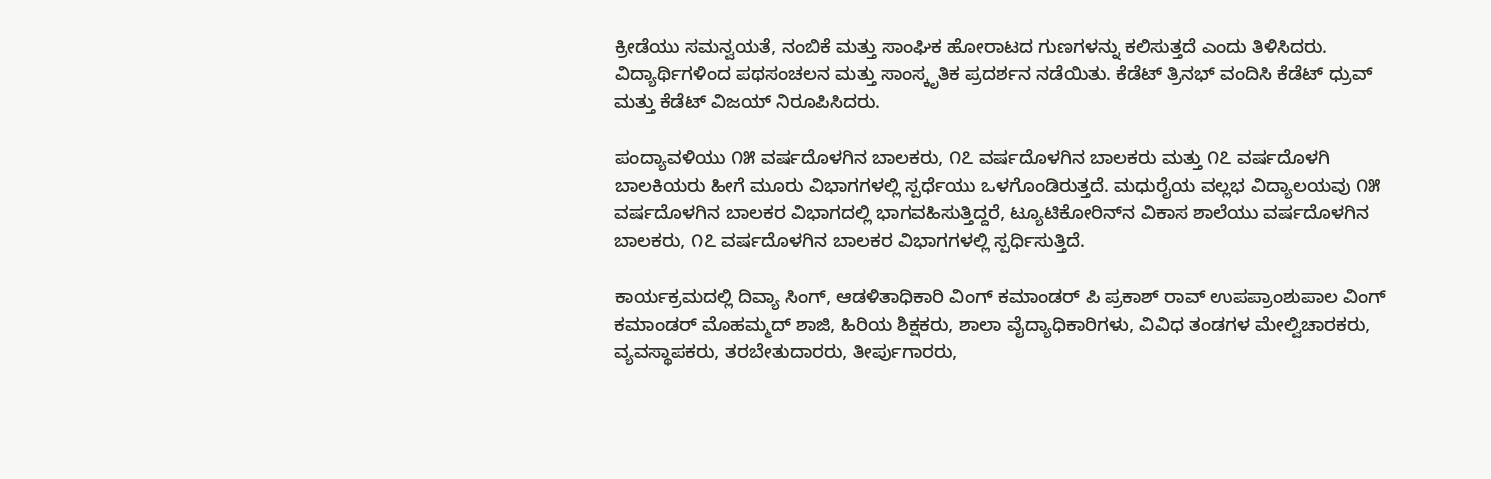ಕ್ರೀಡೆಯು ಸಮನ್ವಯತೆ, ನಂಬಿಕೆ ಮತ್ತು ಸಾಂಘಿಕ ಹೋರಾಟದ ಗುಣಗಳನ್ನು ಕಲಿಸುತ್ತದೆ ಎಂದು ತಿಳಿಸಿದರು. ವಿದ್ಯಾರ್ಥಿಗಳಿಂದ ಪಥಸಂಚಲನ ಮತ್ತು ಸಾಂಸ್ಕೃತಿಕ ಪ್ರದರ್ಶನ ನಡೆಯಿತು. ಕೆಡೆಟ್ ತ್ರಿನಭ್ ವಂದಿಸಿ ಕೆಡೆಟ್ ಧ್ರುವ್ ಮತ್ತು ಕೆಡೆಟ್ ವಿಜಯ್ ನಿರೂಪಿಸಿದರು.

ಪಂದ್ಯಾವಳಿಯು ೧೫ ವರ್ಷದೊಳಗಿನ ಬಾಲಕರು, ೧೭ ವರ್ಷದೊಳಗಿನ ಬಾಲಕರು ಮತ್ತು ೧೭ ವರ್ಷದೊಳಗಿ ಬಾಲಕಿಯರು ಹೀಗೆ ಮೂರು ವಿಭಾಗಗಳಲ್ಲಿ ಸ್ಪರ್ಧೆಯು ಒಳಗೊಂಡಿರುತ್ತದೆ. ಮಧುರೈಯ ವಲ್ಲಭ ವಿದ್ಯಾಲಯವು ೧೫ ವರ್ಷದೊಳಗಿನ ಬಾಲಕರ ವಿಭಾಗದಲ್ಲಿ ಭಾಗವಹಿಸುತ್ತಿದ್ದರೆ, ಟ್ಯೂಟಿಕೋರಿನ್‌ನ ವಿಕಾಸ ಶಾಲೆಯು ವರ್ಷದೊಳಗಿನ ಬಾಲಕರು, ೧೭ ವರ್ಷದೊಳಗಿನ ಬಾಲಕರ ವಿಭಾಗಗಳಲ್ಲಿ ಸ್ಪರ್ಧಿಸುತ್ತಿದೆ.

ಕಾರ್ಯಕ್ರಮದಲ್ಲಿ ದಿವ್ಯಾ ಸಿಂಗ್, ಆಡಳಿತಾಧಿಕಾರಿ ವಿಂಗ್ ಕಮಾಂಡರ್ ಪಿ ಪ್ರಕಾಶ್ ರಾವ್ ಉಪಪ್ರಾಂಶುಪಾಲ ವಿಂಗ್ ಕಮಾಂಡರ್ ಮೊಹಮ್ಮದ್ ಶಾಜಿ, ಹಿರಿಯ ಶಿಕ್ಷಕರು, ಶಾಲಾ ವೈದ್ಯಾಧಿಕಾರಿಗಳು, ವಿವಿಧ ತಂಡಗಳ ಮೇಲ್ವಿಚಾರಕರು, ವ್ಯವಸ್ಥಾಪಕರು, ತರಬೇತುದಾರರು, ತೀರ್ಪುಗಾರರು,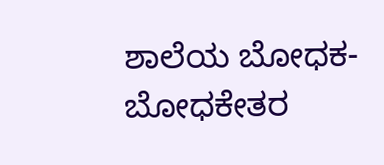ಶಾಲೆಯ ಬೋಧಕ-ಬೋಧಕೇತರ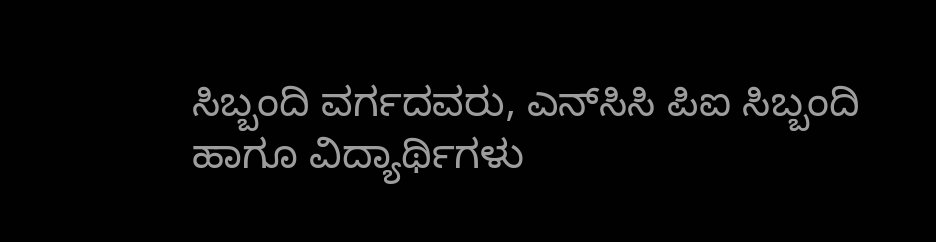ಸಿಬ್ಬಂದಿ ವರ್ಗದವರು, ಎನ್‌ಸಿಸಿ ಪಿಐ ಸಿಬ್ಬಂದಿ ಹಾಗೂ ವಿದ್ಯಾರ್ಥಿಗಳು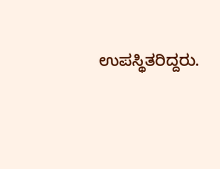ಉಪಸ್ಥಿತರಿದ್ದರು.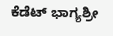ಕೆಡೆಟ್ ಭಾಗ್ಯಶ್ರೀ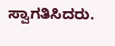ಸ್ವಾಗತಿಸಿದರು.